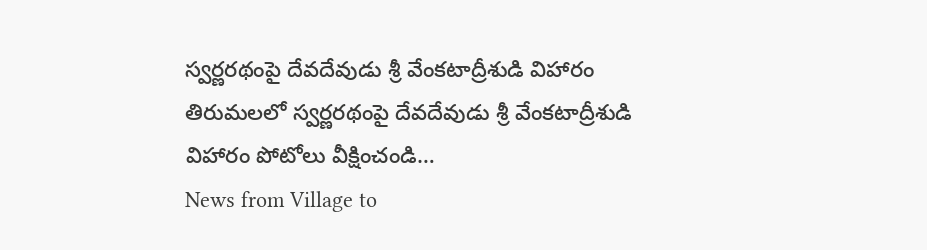స్వర్ణరథంపై దేవదేవుడు శ్రీ వేంకటాద్రీశుడి విహారం
తిరుమలలో స్వర్ణరథంపై దేవదేవుడు శ్రీ వేంకటాద్రీశుడి విహారం పోటోలు వీక్షించండి…
News from Village to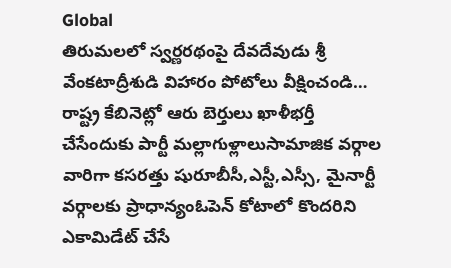Global
తిరుమలలో స్వర్ణరథంపై దేవదేవుడు శ్రీ వేంకటాద్రీశుడి విహారం పోటోలు వీక్షించండి…
రాష్ట్ర కేబినెట్లో ఆరు బెర్తులు ఖాళీభర్తీ చేసేందుకు పార్టీ మల్లాగుళ్లాలుసామాజిక వర్గాల వారిగా కసరత్తు షురూబీసీ,ఎస్టీ,ఎస్సీ, మైనార్టీ వర్గాలకు ప్రాధాన్యంఓపెన్ కోటాలో కొందరిని ఎకామిడేట్ చేసే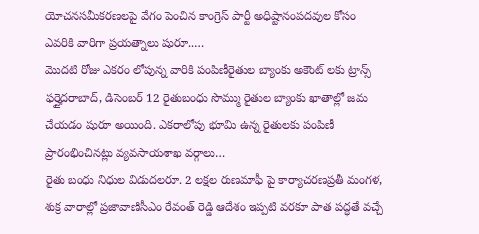యోచనసమీకరణలపై వేగం పెంచిన కాంగ్రెస్ పార్టీ అధిష్టానంపదవుల కోసం ఎవరికి వారిగా ప్రయత్నాలు షురూ..…
మొదటి రోజు ఎకరం లోపున్న వారికి పంపిణీరైతుల బ్యాంకు అకౌంట్ లకు ట్రాన్స్ ఫర్హైదరాబాద్, డిసెంబర్ 12 రైతుబంధు సొమ్ము రైతుల బ్యాంకు ఖాతాల్లో జమ చేయడం షురూ అయింది. ఎకరాలోపు భూమి ఉన్న రైతులకు పంపిణీ ప్రారంభించినట్లు వ్యవసాయశాఖ వర్గాలు…
రైతు బంధు నిధుల విడుదలరూ. 2 లక్షల రుణమాఫీ పై కార్యాచరణప్రతీ మంగళ, శుక్ర వారాల్లో ప్రజావాణిసీఎం రేవంత్ రెడ్డి ఆదేశం ఇప్పటి వరకూ పాత పద్ధతే వచ్చే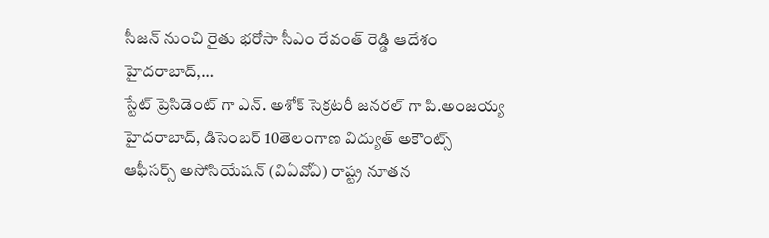సీజన్ నుంచి రైతు భరోసా సీఎం రేవంత్ రెడ్డి ఆదేశం హైదరాబాద్,…
స్టేట్ ప్రెసిడెంట్ గా ఎన్. అశోక్ సెక్రటరీ జనరల్ గా పి.అంజయ్య హైదరాబాద్, డిసెంబర్ 10తెలంగాణ విద్యుత్ అకౌంట్స్ ఆఫీసర్స్ అసోసియేషన్ (విఏవోఏ) రాష్ట్ర నూతన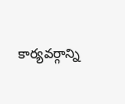కార్యవర్గాన్ని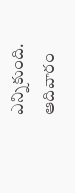ఎన్నికుంది. ఆదివారం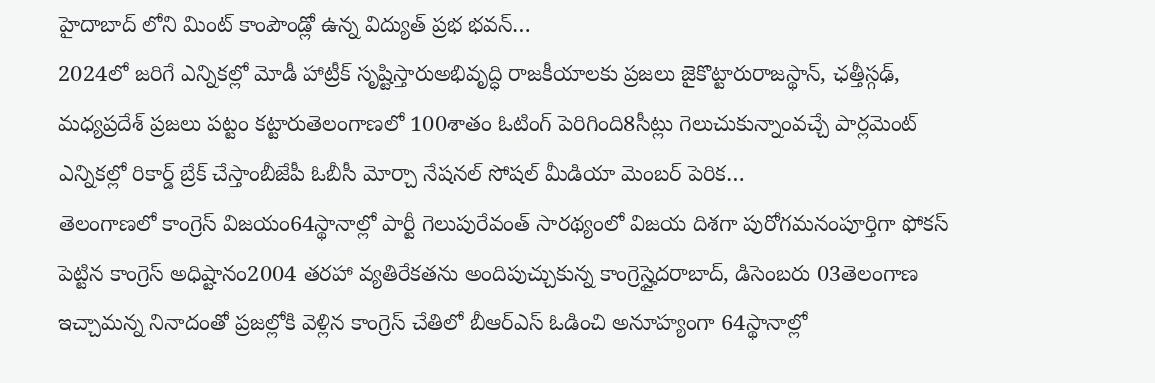హైదాబాద్ లోని మింట్ కాంపౌండ్లో ఉన్న విద్యుత్ ప్రభ భవన్…
2024లో జరిగే ఎన్నికల్లో మోడీ హాట్రీక్ సృష్టిస్తారుఅభివృద్ధి రాజకీయాలకు ప్రజలు జైకొట్టారురాజస్థాన్, ఛత్తీస్గఢ్, మధ్యప్రదేశ్ ప్రజలు పట్టం కట్టారుతెలంగాణలో 100శాతం ఓటింగ్ పెరిగింది8సీట్లు గెలుచుకున్నాంవచ్చే పార్లమెంట్ ఎన్నికల్లో రికార్డ్ బ్రేక్ చేస్తాంబీజేపీ ఓబీసీ మోర్చా నేషనల్ సోషల్ మీడియా మెంబర్ పెరిక…
తెలంగాణలో కాంగ్రెస్ విజయం64స్థానాల్లో పార్టీ గెలుపురేవంత్ సారథ్యంలో విజయ దిశగా పురోగమనంపూర్తిగా ఫోకస్ పెట్టిన కాంగ్రెస్ అధిష్టానం2004 తరహా వ్యతిరేకతను అందిపుచ్చుకున్న కాంగ్రెస్హైదరాబాద్, డిసెంబరు 03తెలంగాణ ఇచ్చామన్న నినాదంతో ప్రజల్లోకి వెళ్లిన కాంగ్రెస్ చేతిలో బీఆర్ఎస్ ఓడించి అనూహ్యంగా 64స్థానాల్లో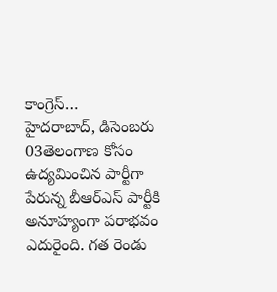కాంగ్రెస్…
హైదరాబాద్, డిసెంబరు 03తెలంగాణ కోసం ఉద్యమించిన పార్టీగా పేరున్న బీఆర్ఎస్ పార్టీకి అనూహ్యంగా పరాభవం ఎదురైంది. గత రెండు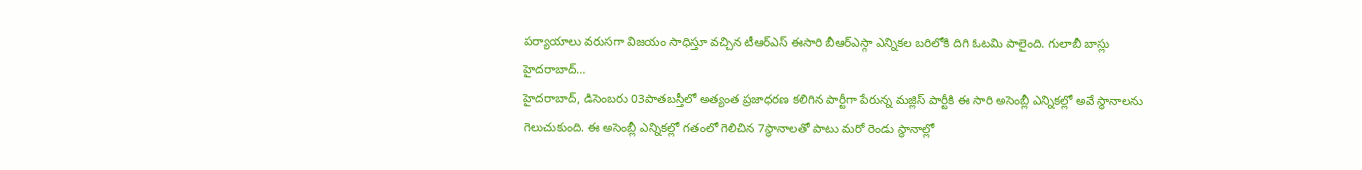పర్యాయాలు వరుసగా విజయం సాధిస్తూ వచ్చిన టీఆర్ఎస్ ఈసారి బీఆర్ఎస్గా ఎన్నికల బరిలోకి దిగి ఓటమి పాలైంది. గులాబీ బాస్లు హైదరాబాద్…
హైదరాబాద్, డిసెంబరు 03పాతబస్తీలో అత్యంత ప్రజాధరణ కలిగిన పార్టీగా పేరున్న మజ్లిస్ పార్టీకి ఈ సారి అసెంబ్లీ ఎన్నికల్లో అవే స్థానాలను గెలుచుకుంది. ఈ అసెంబ్లీ ఎన్నికల్లో గతంలో గెలిచిన 7స్థానాలతో పాటు మరో రెండు స్థానాల్లో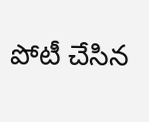పోటీ చేసిన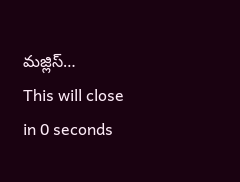మజ్లిస్…
This will close in 0 seconds